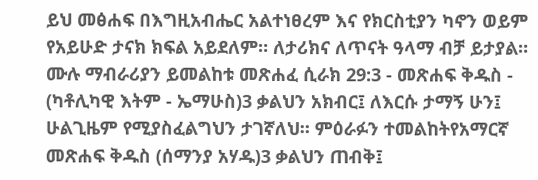ይህ መፅሐፍ በእግዚአብሔር አልተነፀረም እና የክርስቲያን ካኖን ወይም የአይሁድ ታናክ ክፍል አይደለም። ለታሪክና ለጥናት ዓላማ ብቻ ይታያል። ሙሉ ማብራሪያን ይመልከቱ መጽሐፈ ሲራክ 29:3 - መጽሐፍ ቅዱስ - (ካቶሊካዊ እትም - ኤማሁስ)3 ቃልህን አክብር፤ ለእርሱ ታማኝ ሁን፤ ሁልጊዜም የሚያስፈልግህን ታገኛለህ። ምዕራፉን ተመልከትየአማርኛ መጽሐፍ ቅዱስ (ሰማንያ አሃዱ)3 ቃልህን ጠብቅ፤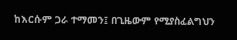ከእርሱም ጋራ ተማመን፤ በጊዜውም የሚያስፈልግህን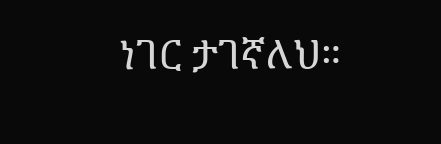ነገር ታገኛለህ።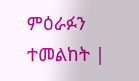ምዕራፉን ተመልከት |